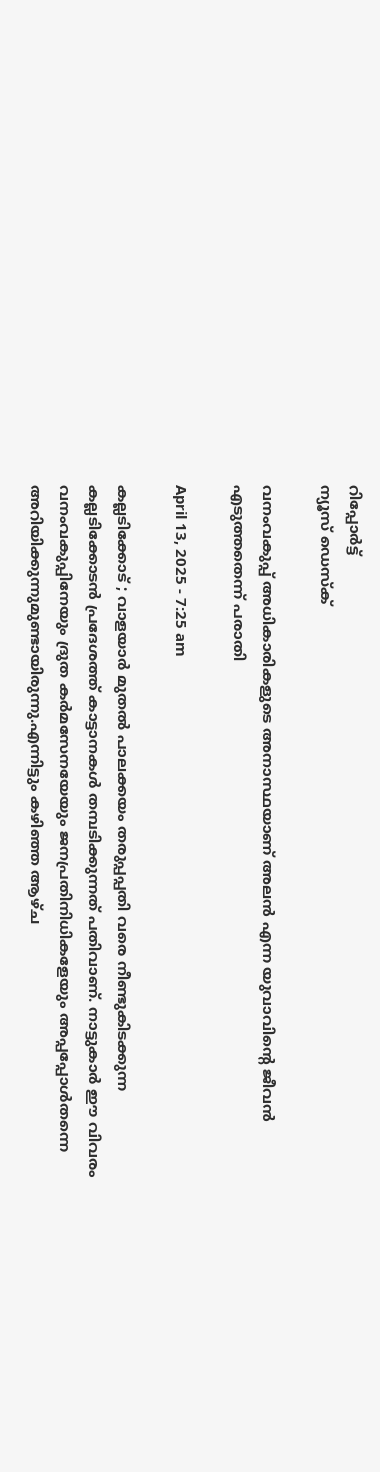റിപ്പോര്‍ട്ട്
ന്യൂസ് ഡെസ്ക്

വനംവകുപ്പ് അധികാരികളുടെ അനാസ്ഥയാണ് അലൻ എന്ന യുവാവിന്റെ ജീവൻ എടുത്തതെന്ന് പരാതി

April 13, 2025 - 7:25 am

കല്ലടിക്കോട് ; വാളയാർ മുതല്‍ പാലക്കയം തരുപ്പപ്പതി വരെ നീണ്ടുകിടക്കുന്ന കല്ലടിക്കോടൻ പ്രദേശത്ത് കാട്ടാനകള്‍ തമ്പടിക്കുന്നത് പതിവാണ്. നാട്ടുകാർ ഈ വിവരം വനംവകുപ്പിനേയും ദ്രുത കർമസേനയേയും ജനപ്രതിനിധികളേയും അപ്പപ്പോള്‍തന്നെ അറിയിക്കുന്നുമുണ്ടായിരുന്നു.എന്നിട്ടും കഴിഞ്ഞ ആഴ്ച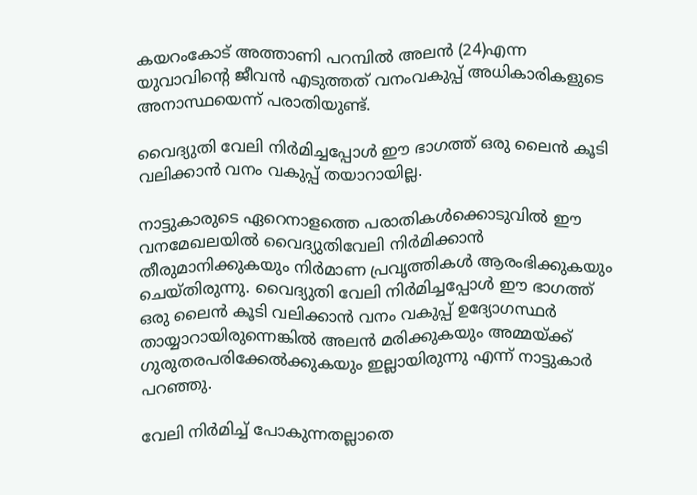കയറംകോട് അത്താണി പറമ്പിൽ അലൻ (24)എന്ന യുവാവിന്റെ ജീവൻ എടുത്തത് വനംവകുപ്പ് അധികാരികളുടെ അനാസ്ഥയെന്ന് പരാതിയുണ്ട്.

വൈദ്യുതി വേലി നിർമിച്ചപ്പോള്‍ ഈ ഭാഗത്ത് ഒരു ലൈൻ കൂടി വലിക്കാൻ വനം വകുപ്പ് തയാറായില്ല.

നാട്ടുകാരുടെ ഏറെനാളത്തെ പരാതികള്‍ക്കൊടുവില്‍ ഈ വനമേഖലയില്‍ വൈദ്യുതിവേലി നിർമിക്കാൻ തീരുമാനിക്കുകയും നിർമാണ പ്രവൃത്തികള്‍ ആരംഭിക്കുകയും ചെയ്തിരുന്നു. വൈദ്യുതി വേലി നിർമിച്ചപ്പോള്‍ ഈ ഭാഗത്ത് ഒരു ലൈൻ കൂടി വലിക്കാൻ വനം വകുപ്പ് ഉദ്യോഗസ്ഥർ തായ്യാറായിരുന്നെങ്കില്‍ അലൻ മരിക്കുകയും അമ്മയ്ക്ക് ഗുരുതരപരിക്കേല്‍ക്കുകയും ഇല്ലായിരുന്നു എന്ന് നാട്ടുകാർ പറഞ്ഞു.

വേലി നിർമിച്ച്‌ പോകുന്നതല്ലാതെ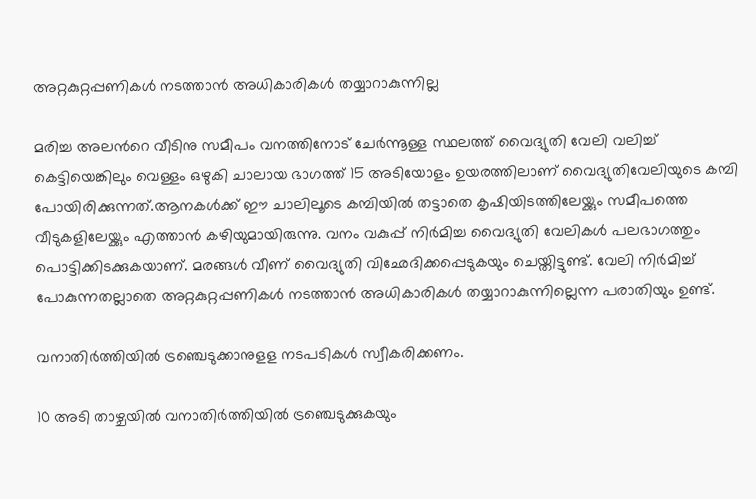അറ്റകുറ്റപ്പണികള്‍ നടത്താൻ അധികാരികള്‍ തയ്യാറാകുന്നില്ല

മരിച്ച അലന്‍റെ വീടിനു സമീപം വനത്തിനോട് ചേർന്നൂള്ള സ്ഥലത്ത് വൈദ്യുതി വേലി വലിച്ച്‌ കെട്ടിയെങ്കിലും വെള്ളം ഒഴുകി ചാലായ ഭാഗത്ത് 15 അടിയോളം ഉയരത്തിലാണ് വൈദ്യുതിവേലിയുടെ കമ്പി പോയിരിക്കുന്നത്.ആനകള്‍ക്ക് ഈ ചാലിലൂടെ കമ്പിയില്‍ തട്ടാതെ കൃഷിയിടത്തിലേയ്ക്കും സമീപത്തെ വീടുകളിലേയ്ക്കും എത്താൻ കഴിയുമായിരുന്നു. വനം വകുപ്പ് നിർമിച്ച വൈദ്യുതി വേലികള്‍ പലഭാഗത്തും പൊട്ടിക്കിടക്കുകയാണ്. മരങ്ങള്‍ വീണ് വൈദ്യുതി വിഛേദിക്കപ്പെടുകയും ചെയ്തിട്ടുണ്ട്. വേലി നിർമിച്ച്‌ പോകുന്നതല്ലാതെ അറ്റകുറ്റപ്പണികള്‍ നടത്താൻ അധികാരികള്‍ തയ്യാറാകുന്നില്ലെന്ന പരാതിയും ഉണ്ട്.

വനാതിർത്തിയില്‍ ട്രഞ്ചെടുക്കാനുളള നടപടികൾ സ്വീകരിക്കണം.

10 അടി താഴ്ചയില്‍ വനാതിർത്തിയില്‍ ട്രഞ്ചെടുക്കുകയും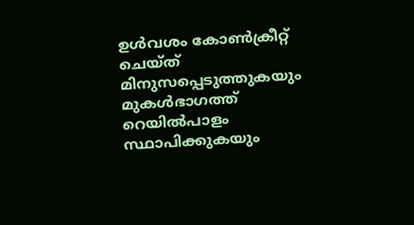ഉള്‍വശം കോണ്‍ക്രീറ്റ് ചെയ്ത് മിനുസപ്പെടുത്തുകയും മുകള്‍ഭാഗത്ത് റെയില്‍പാളം സ്ഥാപിക്കുകയും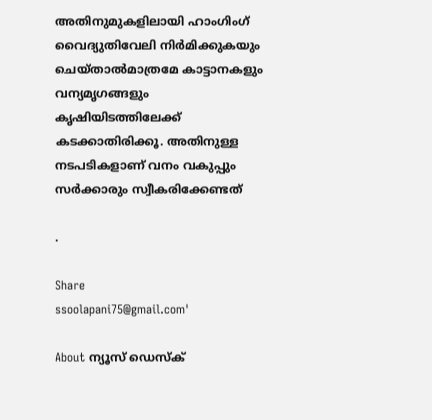അതിനുമുകളിലായി ഹാംഗിംഗ് വൈദ്യുതിവേലി നിർമിക്കുകയും ചെയ്താല്‍മാത്രമേ കാട്ടാനകളും വന്യമൃഗങ്ങളും കൃഷിയിടത്തിലേക്ക് കടക്കാതിരിക്കൂ. അതിനുള്ള നടപടികളാണ് വനം വകുപ്പും സർക്കാരും സ്വീകരിക്കേണ്ടത്

.

Share
ssoolapani75@gmail.com'

About ന്യൂസ് ഡെസ്ക്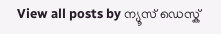View all posts by ന്യൂസ് ഡെസ്ക്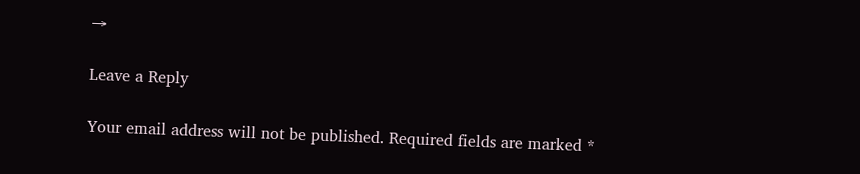→

Leave a Reply

Your email address will not be published. Required fields are marked *